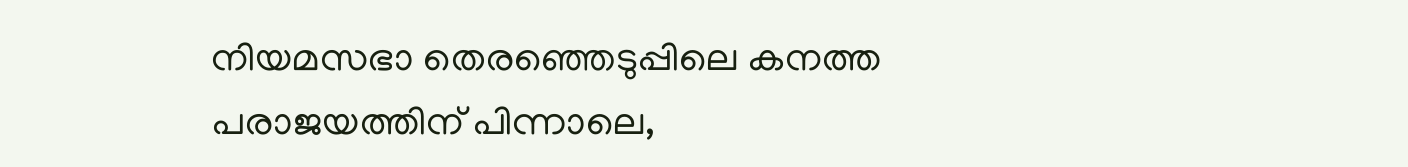നിയമസഭാ തെരഞ്ഞെടുപ്പിലെ കനത്ത പരാജയത്തിന് പിന്നാലെ,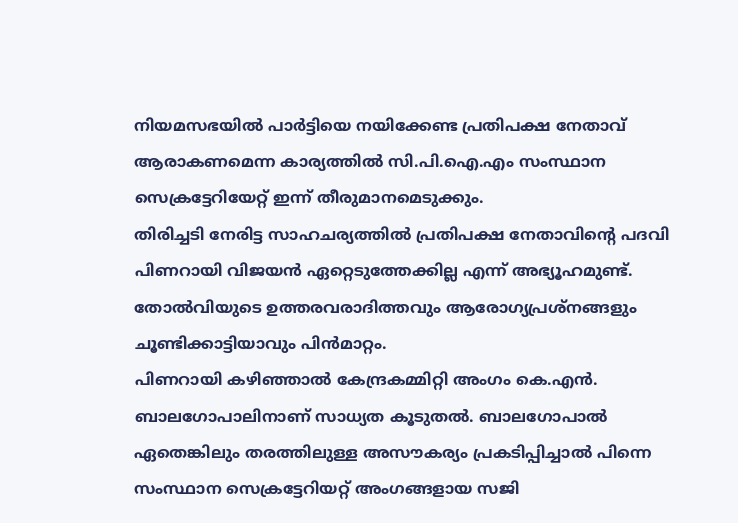നിയമസഭയിൽ പാർട്ടിയെ നയിക്കേണ്ട പ്രതിപക്ഷ നേതാവ് ആരാകണമെന്ന കാര്യത്തിൽ സി.പി.ഐ.എം സംസ്ഥാന സെക്രട്ടേറിയേറ്റ് ഇന്ന് തീരുമാനമെടുക്കും.
തിരിച്ചടി നേരിട്ട സാഹചര്യത്തിൽ പ്രതിപക്ഷ നേതാവിന്റെ പദവി പിണറായി വിജയൻ ഏറ്റെടുത്തേക്കില്ല എന്ന് അഭ്യൂഹമുണ്ട്. തോൽവിയുടെ ഉത്തരവരാദിത്തവും ആരോഗ്യപ്രശ്നങ്ങളും ചൂണ്ടിക്കാട്ടിയാവും പിൻമാറ്റം.
പിണറായി കഴിഞ്ഞാൽ കേന്ദ്രകമ്മിറ്റി അംഗം കെ.എൻ. ബാലഗോപാലിനാണ് സാധ്യത കൂടുതൽ. ബാലഗോപാൽ ഏതെങ്കിലും തരത്തിലുള്ള അസൗകര്യം പ്രകടിപ്പിച്ചാൽ പിന്നെ സംസ്ഥാന സെക്രട്ടേറിയറ്റ് അംഗങ്ങളായ സജി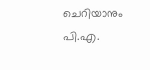ചെറിയാനും പി.എ.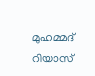മുഹമ്മദ് റിയാസ്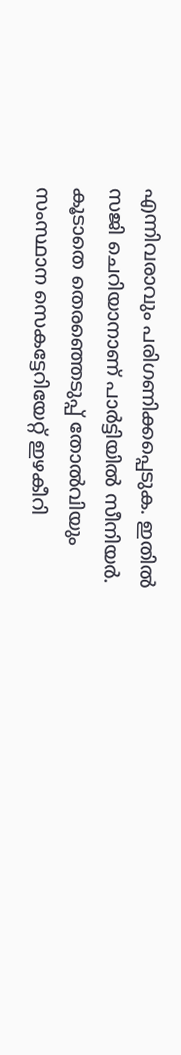എന്നിവരാവും പരിഗണിക്കപ്പെടുക. ഇതിൽ സജി ചെറിയാനാണ് പാർട്ടിയിൽ സീനിയർ.
കൂടാതെ തെരഞ്ഞെടുപ്പ് തോൽവിയും സംസ്ഥാന സെകട്ടേറിയേറ്റ് ഇഴകീറി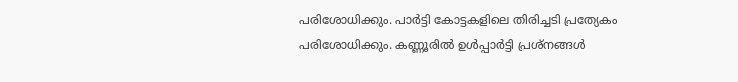പരിശോധിക്കും. പാർട്ടി കോട്ടകളിലെ തിരിച്ചടി പ്രത്യേകം പരിശോധിക്കും. കണ്ണൂരിൽ ഉൾപ്പാർട്ടി പ്രശ്നങ്ങൾ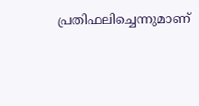പ്രതിഫലിച്ചെന്നുമാണ്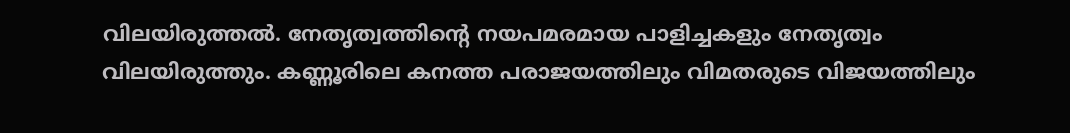വിലയിരുത്തൽ. നേതൃത്വത്തിന്റെ നയപമരമായ പാളിച്ചകളും നേതൃത്വം വിലയിരുത്തും. കണ്ണൂരിലെ കനത്ത പരാജയത്തിലും വിമതരുടെ വിജയത്തിലും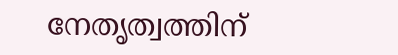നേതൃത്വത്തിന്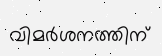വിമർശനത്തിന്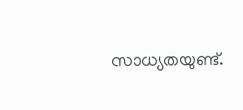സാധ്യതയുണ്ട്.